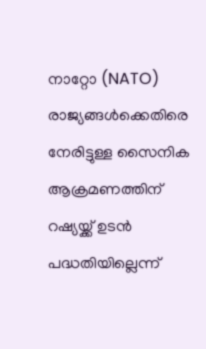നാറ്റോ (NATO) രാജ്യങ്ങൾക്കെതിരെ നേരിട്ടുള്ള സൈനിക ആക്രമണത്തിന് റഷ്യയ്ക്ക് ഉടൻ പദ്ധതിയില്ലെന്ന്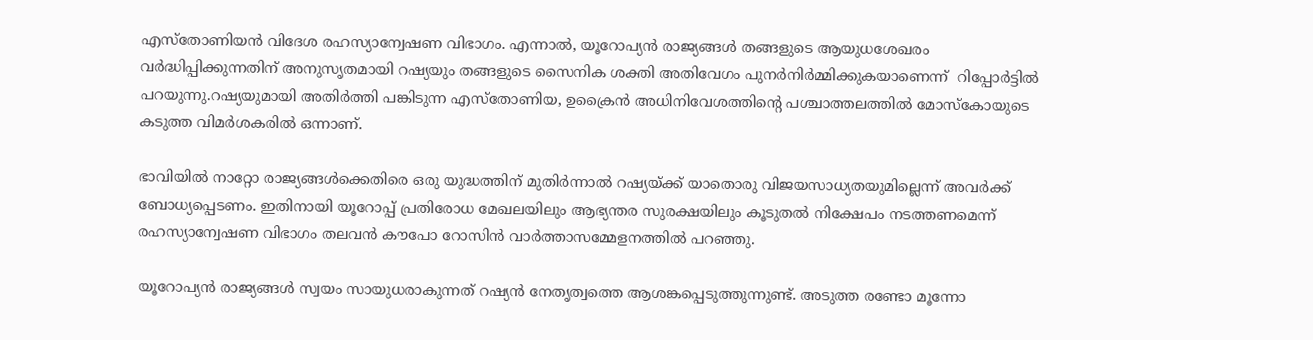എസ്തോണിയൻ വിദേശ രഹസ്യാന്വേഷണ വിഭാഗം. എന്നാൽ, യൂറോപ്യൻ രാജ്യങ്ങൾ തങ്ങളുടെ ആയുധശേഖരം വർദ്ധിപ്പിക്കുന്നതിന് അനുസൃതമായി റഷ്യയും തങ്ങളുടെ സൈനിക ശക്തി അതിവേഗം പുനർനിർമ്മിക്കുകയാണെന്ന്  റിപ്പോർട്ടിൽ പറയുന്നു.റഷ്യയുമായി അതിർത്തി പങ്കിടുന്ന എസ്തോണിയ, ഉക്രൈൻ അധിനിവേശത്തിന്റെ പശ്ചാത്തലത്തിൽ മോസ്കോയുടെ കടുത്ത വിമർശകരിൽ ഒന്നാണ്.

ഭാവിയിൽ നാറ്റോ രാജ്യങ്ങൾക്കെതിരെ ഒരു യുദ്ധത്തിന് മുതിർന്നാൽ റഷ്യയ്ക്ക് യാതൊരു വിജയസാധ്യതയുമില്ലെന്ന് അവർക്ക് ബോധ്യപ്പെടണം. ഇതിനായി യൂറോപ്പ് പ്രതിരോധ മേഖലയിലും ആഭ്യന്തര സുരക്ഷയിലും കൂടുതൽ നിക്ഷേപം നടത്തണമെന്ന് രഹസ്യാന്വേഷണ വിഭാഗം തലവൻ കൗപോ റോസിൻ വാർത്താസമ്മേളനത്തിൽ പറഞ്ഞു.

യൂറോപ്യൻ രാജ്യങ്ങൾ സ്വയം സായുധരാകുന്നത് റഷ്യൻ നേതൃത്വത്തെ ആശങ്കപ്പെടുത്തുന്നുണ്ട്. അടുത്ത രണ്ടോ മൂന്നോ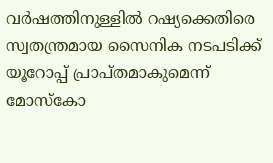വർഷത്തിനുള്ളിൽ റഷ്യക്കെതിരെ സ്വതന്ത്രമായ സൈനിക നടപടിക്ക് യൂറോപ്പ് പ്രാപ്തമാകുമെന്ന് മോസ്കോ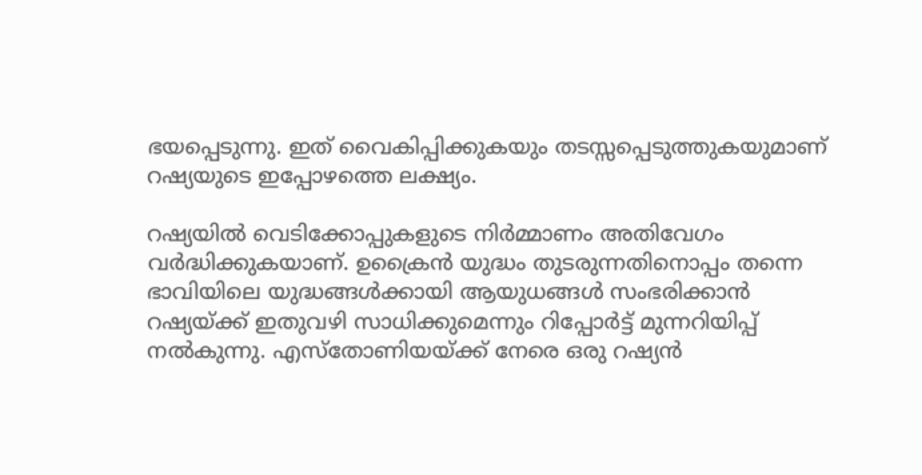ഭയപ്പെടുന്നു. ഇത് വൈകിപ്പിക്കുകയും തടസ്സപ്പെടുത്തുകയുമാണ് റഷ്യയുടെ ഇപ്പോഴത്തെ ലക്ഷ്യം.

റഷ്യയിൽ വെടിക്കോപ്പുകളുടെ നിർമ്മാണം അതിവേഗം വർദ്ധിക്കുകയാണ്. ഉക്രൈൻ യുദ്ധം തുടരുന്നതിനൊപ്പം തന്നെ ഭാവിയിലെ യുദ്ധങ്ങൾക്കായി ആയുധങ്ങൾ സംഭരിക്കാൻ റഷ്യയ്ക്ക് ഇതുവഴി സാധിക്കുമെന്നും റിപ്പോർട്ട് മുന്നറിയിപ്പ് നൽകുന്നു. എസ്തോണിയയ്ക്ക് നേരെ ഒരു റഷ്യൻ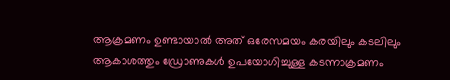ആക്രമണം ഉണ്ടായാൽ അത് ഒരേസമയം കരയിലും കടലിലും ആകാശത്തും ഡ്രോണുകൾ ഉപയോഗിച്ചുള്ള കടന്നാക്രമണം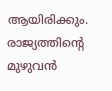ആയിരിക്കും. രാജ്യത്തിന്റെ മുഴുവൻ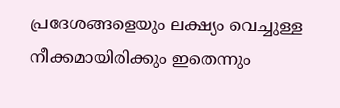പ്രദേശങ്ങളെയും ലക്ഷ്യം വെച്ചുള്ള നീക്കമായിരിക്കും ഇതെന്നും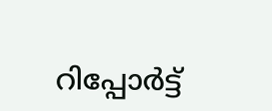റിപ്പോർട്ട്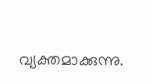വ്യക്തമാക്കുന്നു.